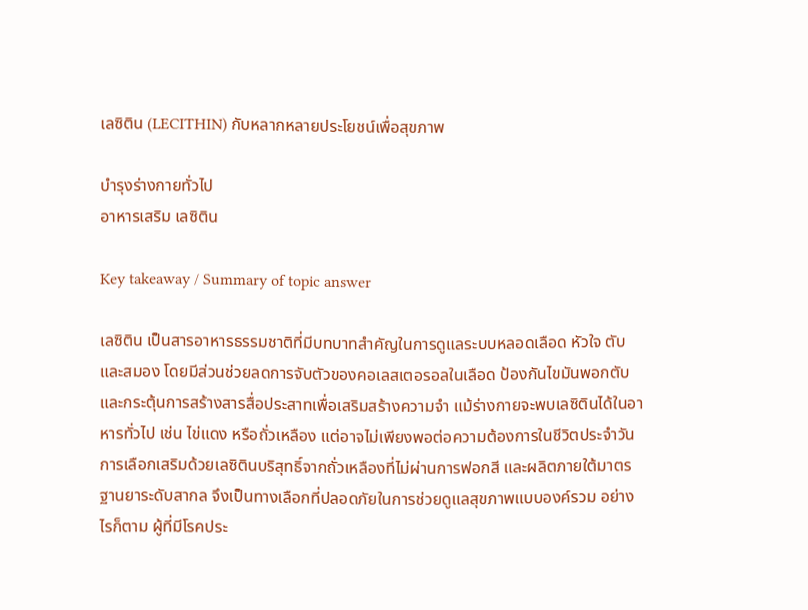เลซิติน (LECITHIN) กับหลากหลายประโยชน์เพื่อสุขภาพ

บำรุงร่างกายทั่วไป
อาหารเสริม เลซิติน

Key takeaway / Summary of topic answer

เลซิติน เป็นสารอาหารธรรมชาติที่มีบทบาทสำคัญในการดูแลระบบหลอดเลือด หัวใจ ตับ และสมอง โดยมีส่วนช่วยลดการจับตัวของคอเลสเตอรอลในเลือด ป้องกันไขมันพอกตับ และกระตุ้นการสร้างสารสื่อประสาทเพื่อเสริมสร้างความจำ แม้ร่างกายจะพบเลซิตินได้ในอาหารทั่วไป เช่น ไข่แดง หรือถั่วเหลือง แต่อาจไม่เพียงพอต่อความต้องการในชีวิตประจำวัน การเลือกเสริมด้วยเลซิตินบริสุทธิ์จากถั่วเหลืองที่ไม่ผ่านการฟอกสี และผลิตภายใต้มาตรฐานยาระดับสากล จึงเป็นทางเลือกที่ปลอดภัยในการช่วยดูแลสุขภาพแบบองค์รวม อย่างไรก็ตาม ผู้ที่มีโรคประ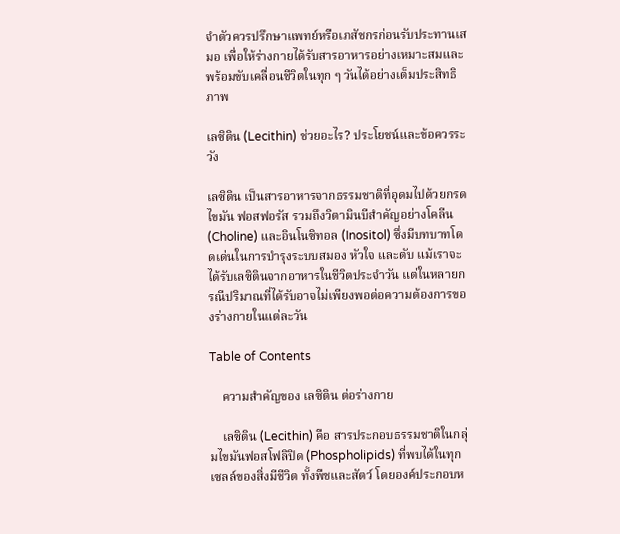จำตัวควรปรึกษาแพทย์หรือเภสัชกรก่อนรับประทานเสมอ เพื่อให้ร่างกายได้รับสารอาหารอย่างเหมาะสมและพร้อมขับเคลื่อนชีวิตในทุก ๆ วันได้อย่างเต็มประสิทธิภาพ

เลซิติน (Lecithin) ช่วยอะไร? ประโยชน์และข้อควรระวัง

เลซิติน เป็นสารอาหารจากธรรมชาติที่อุดมไปด้วยกรดไขมัน ฟอสฟอรัส รวมถึงวิตามินบีสำคัญอย่างโคลีน (Choline) และอินโนซิทอล (Inositol) ซึ่งมีบทบาทโดดเด่นในการบำรุงระบบสมอง หัวใจ และตับ แม้เราจะได้รับเลซิตินจากอาหารในชีวิตประจำวัน แต่ในหลายกรณีปริมาณที่ได้รับอาจไม่เพียงพอต่อความต้องการของร่างกายในแต่ละวัน

Table of Contents

    ความสำคัญของ เลซิติน ต่อร่างกาย

    เลซิติน (Lecithin) คือ สารประกอบธรรมชาติในกลุ่มไขมันฟอสโฟลิปิด (Phospholipids) ที่พบได้ในทุกเซลล์ของสิ่งมีชีวิต ทั้งพืชและสัตว์ โดยองค์ประกอบห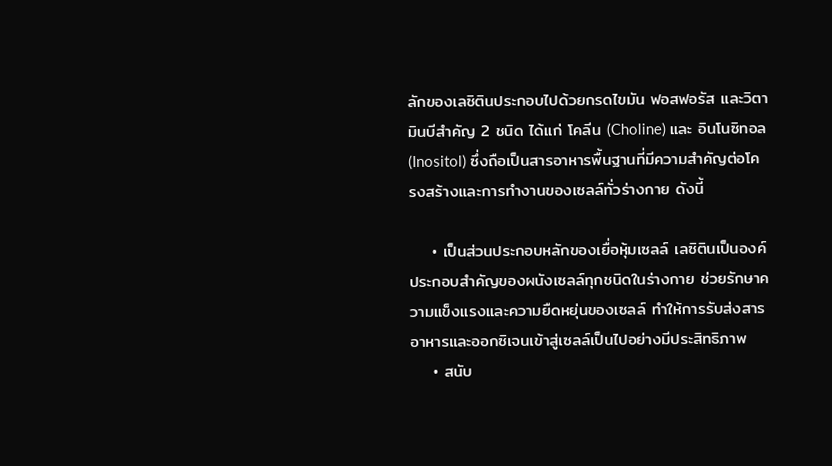ลักของเลซิตินประกอบไปด้วยกรดไขมัน ฟอสฟอรัส และวิตามินบีสำคัญ 2 ชนิด ได้แก่ โคลีน (Choline) และ อินโนซิทอล (Inositol) ซึ่งถือเป็นสารอาหารพื้นฐานที่มีความสำคัญต่อโครงสร้างและการทำงานของเซลล์ทั่วร่างกาย ดังนี้

    • เป็นส่วนประกอบหลักของเยื่อหุ้มเซลล์ เลซิตินเป็นองค์ประกอบสำคัญของผนังเซลล์ทุกชนิดในร่างกาย ช่วยรักษาความแข็งแรงและความยืดหยุ่นของเซลล์ ทำให้การรับส่งสารอาหารและออกซิเจนเข้าสู่เซลล์เป็นไปอย่างมีประสิทธิภาพ
    • สนับ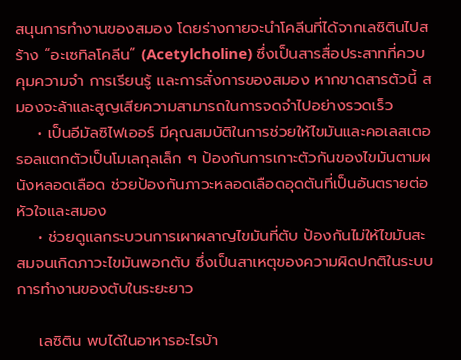สนุนการทำงานของสมอง โดยร่างกายจะนำโคลีนที่ได้จากเลซิตินไปสร้าง “อะเซทิลโคลีน” (Acetylcholine) ซึ่งเป็นสารสื่อประสาทที่ควบคุมความจำ การเรียนรู้ และการสั่งการของสมอง หากขาดสารตัวนี้ สมองจะล้าและสูญเสียความสามารถในการจดจำไปอย่างรวดเร็ว
    • เป็นอีมัลซิไฟเออร์ มีคุณสมบัติในการช่วยให้ไขมันและคอเลสเตอรอลแตกตัวเป็นโมเลกุลเล็ก ๆ ป้องกันการเกาะตัวกันของไขมันตามผนังหลอดเลือด ช่วยป้องกันภาวะหลอดเลือดอุดตันที่เป็นอันตรายต่อหัวใจและสมอง
    • ช่วยดูแลกระบวนการเผาผลาญไขมันที่ตับ ป้องกันไม่ให้ไขมันสะสมจนเกิดภาวะไขมันพอกตับ ซึ่งเป็นสาเหตุของความผิดปกติในระบบการทำงานของตับในระยะยาว

    เลซิติน พบได้ในอาหารอะไรบ้า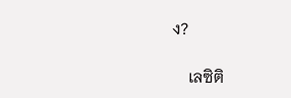ง?

    เลซิติ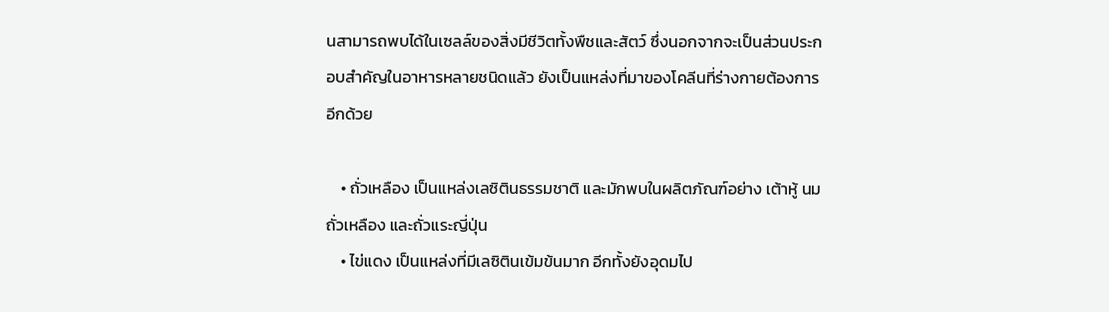นสามารถพบได้ในเซลล์ของสิ่งมีชีวิตทั้งพืชและสัตว์ ซึ่งนอกจากจะเป็นส่วนประกอบสำคัญในอาหารหลายชนิดแล้ว ยังเป็นแหล่งที่มาของโคลีนที่ร่างกายต้องการอีกด้วย

    • ถั่วเหลือง เป็นแหล่งเลซิตินธรรมชาติ และมักพบในผลิตภัณฑ์อย่าง เต้าหู้ นมถั่วเหลือง และถั่วแระญี่ปุ่น
    • ไข่แดง เป็นแหล่งที่มีเลซิตินเข้มข้นมาก อีกทั้งยังอุดมไป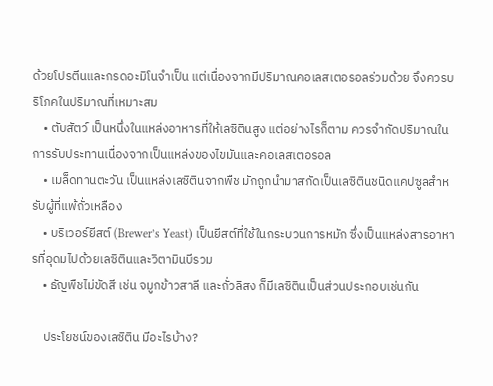ด้วยโปรตีนและกรดอะมิโนจำเป็น แต่เนื่องจากมีปริมาณคอเลสเตอรอลร่วมด้วย จึงควรบริโภคในปริมาณที่เหมาะสม
    • ตับสัตว์ เป็นหนึ่งในแหล่งอาหารที่ให้เลซิตินสูง แต่อย่างไรก็ตาม ควรจำกัดปริมาณในการรับประทานเนื่องจากเป็นแหล่งของไขมันและคอเลสเตอรอล
    • เมล็ดทานตะวัน เป็นแหล่งเลซิตินจากพืช มักถูกนำมาสกัดเป็นเลซิตินชนิดแคปซูลสำหรับผู้ที่แพ้ถั่วเหลือง
    • บริเวอร์ยีสต์ (Brewer’s Yeast) เป็นยีสต์ที่ใช้ในกระบวนการหมัก ซึ่งเป็นแหล่งสารอาหารที่อุดมไปด้วยเลซิตินและวิตามินบีรวม
    • ธัญพืชไม่ขัดสี เช่น จมูกข้าวสาลี และถั่วลิสง ก็มีเลซิตินเป็นส่วนประกอบเช่นกัน

    ประโยชน์ของเลซิติน มีอะไรบ้าง?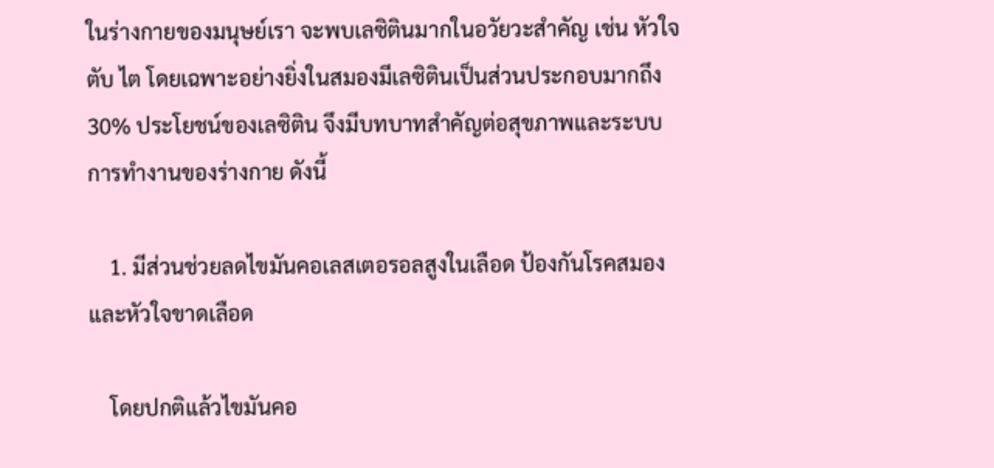ในร่างกายของมนุษย์เรา จะพบเลซิตินมากในอวัยวะสำคัญ เช่น หัวใจ ตับ ไต โดยเฉพาะอย่างยิ่งในสมองมีเลซิตินเป็นส่วนประกอบมากถึง 30% ประโยชน์ของเลซิติน จึงมีบทบาทสำคัญต่อสุขภาพและระบบการทำงานของร่างกาย ดังนี้

    1. มีส่วนช่วยลดไขมันคอเลสเตอรอลสูงในเลือด ป้องกันโรคสมองและหัวใจขาดเลือด

    โดยปกติแล้วไขมันคอ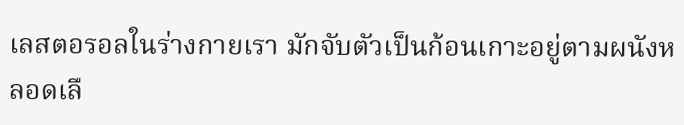เลสตอรอลในร่างกายเรา มักจับตัวเป็นก้อนเกาะอยู่ตามผนังหลอดเลื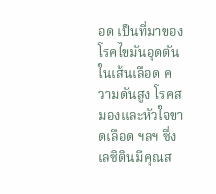อด เป็นที่มาของโรคไขมันอุดตันในเส้นเลือด ความดันสูง โรคสมองและหัวใจขาดเลือด ฯลฯ ซึ่งเลซิตินมีคุณส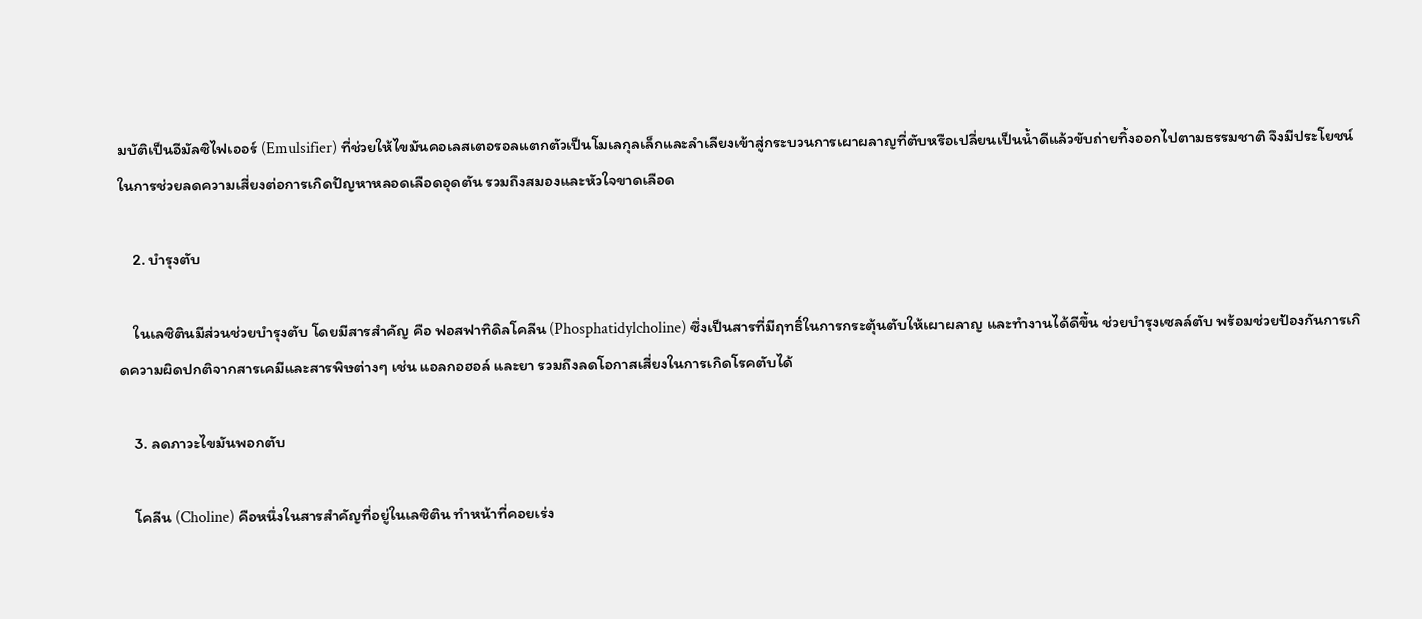มบัติเป็นอีมัลซิไฟเออร์ (Emulsifier) ที่ช่วยให้ไขมันคอเลสเตอรอลแตกตัวเป็นโมเลกุลเล็กและลำเลียงเข้าสู่กระบวนการเผาผลาญที่ตับหรือเปลี่ยนเป็นน้ำดีแล้วขับถ่ายทิ้งออกไปตามธรรมชาติ จึงมีประโยชน์ในการช่วยลดความเสี่ยงต่อการเกิดปัญหาหลอดเลือดอุดตัน รวมถึงสมองและหัวใจขาดเลือด

    2. บำรุงตับ

    ในเลซิตินมีส่วนช่วยบำรุงตับ โดยมีสารสำคัญ คือ ฟอสฟาทิดิลโคลีน (Phosphatidylcholine) ซึ่งเป็นสารที่มีฤทธิ์ในการกระตุ้นตับให้เผาผลาญ และทำงานได้ดีขึ้น ช่วยบำรุงเซลล์ตับ พร้อมช่วยป้องกันการเกิดความผิดปกติจากสารเคมีและสารพิษต่างๆ เช่น แอลกอฮอล์ และยา รวมถึงลดโอกาสเสี่ยงในการเกิดโรคตับได้

    3. ลดภาวะไขมันพอกตับ

    โคลีน (Choline) คือหนึ่งในสารสำคัญที่อยู่ในเลซิติน ทำหน้าที่คอยเร่ง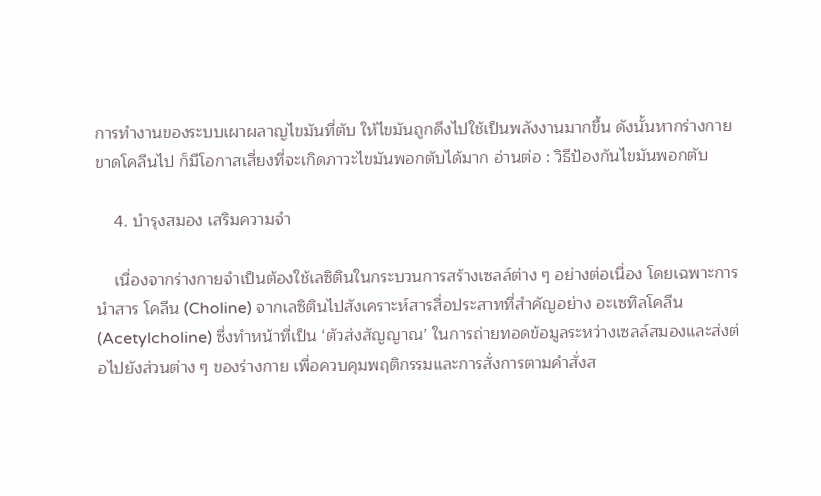การทำงานของระบบเผาผลาญไขมันที่ตับ ให้ไขมันถูกดึงไปใช้เป็นพลังงานมากขึ้น ดังนั้นหากร่างกายขาดโคลีนไป ก็มีโอกาสเสี่ยงที่จะเกิดภาวะไขมันพอกตับได้มาก อ่านต่อ : วิธีป้องกันไขมันพอกตับ

    4. บำรุงสมอง เสริมความจำ

    เนื่องจากร่างกายจำเป็นต้องใช้เลซิตินในกระบวนการสร้างเซลล์ต่าง ๆ อย่างต่อเนื่อง โดยเฉพาะการนำสาร โคลีน (Choline) จากเลซิตินไปสังเคราะห์สารสื่อประสาทที่สำคัญอย่าง อะเซทิลโคลีน (Acetylcholine) ซึ่งทำหน้าที่เป็น ‘ตัวส่งสัญญาณ’ ในการถ่ายทอดข้อมูลระหว่างเซลล์สมองและส่งต่อไปยังส่วนต่าง ๆ ของร่างกาย เพื่อควบคุมพฤติกรรมและการสั่งการตามคำสั่งส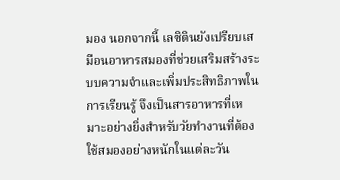มอง นอกจากนี้ เลซิตินยังเปรียบเสมือนอาหารสมองที่ช่วยเสริมสร้างระบบความจำและเพิ่มประสิทธิภาพในการเรียนรู้ จึงเป็นสารอาหารที่เหมาะอย่างยิ่งสำหรับวัยทำงานที่ต้องใช้สมองอย่างหนักในแต่ละวัน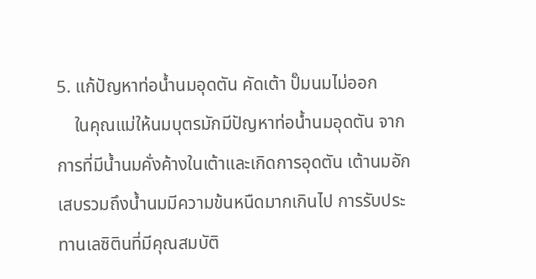5. แก้ปัญหาท่อน้ำนมอุดตัน คัดเต้า ปั๊มนมไม่ออก
    ในคุณแม่ให้นมบุตรมักมีปัญหาท่อน้ำนมอุดตัน จากการที่มีน้ำนมคั่งค้างในเต้าและเกิดการอุดตัน เต้านมอักเสบรวมถึงน้ำนมมีความข้นหนืดมากเกินไป การรับประทานเลซิตินที่มีคุณสมบัติ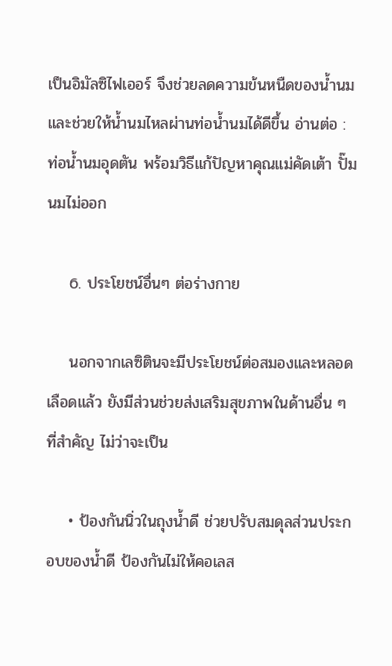เป็นอิมัลซิไฟเออร์ จึงช่วยลดความข้นหนืดของน้ำนม และช่วยให้น้ำนมไหลผ่านท่อน้ำนมได้ดีขึ้น อ่านต่อ : ท่อน้ำนมอุดตัน พร้อมวิธีแก้ปัญหาคุณแม่คัดเต้า ปั๊มนมไม่ออก

    6. ประโยชน์อื่นๆ ต่อร่างกาย

    นอกจากเลซิตินจะมีประโยชน์ต่อสมองและหลอดเลือดแล้ว ยังมีส่วนช่วยส่งเสริมสุขภาพในด้านอื่น ๆ ที่สำคัญ ไม่ว่าจะเป็น

    • ป้องกันนิ่วในถุงน้ำดี ช่วยปรับสมดุลส่วนประกอบของน้ำดี ป้องกันไม่ให้คอเลส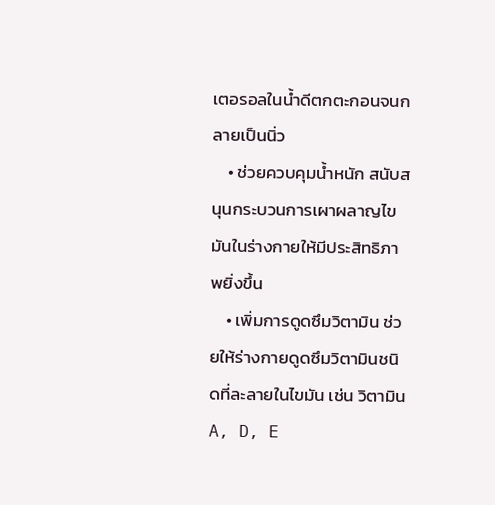เตอรอลในน้ำดีตกตะกอนจนกลายเป็นนิ่ว
    • ช่วยควบคุมน้ำหนัก สนับสนุนกระบวนการเผาผลาญไขมันในร่างกายให้มีประสิทธิภาพยิ่งขึ้น
    • เพิ่มการดูดซึมวิตามิน ช่วยให้ร่างกายดูดซึมวิตามินชนิดที่ละลายในไขมัน เช่น วิตามิน A, D, E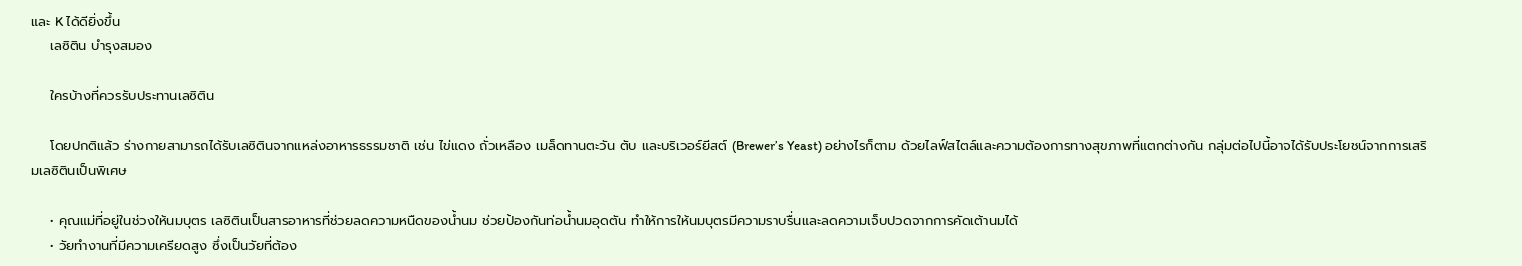และ K ได้ดียิ่งขึ้น
    เลซิติน บำรุงสมอง

    ใครบ้างที่ควรรับประทานเลซิติน

    โดยปกติแล้ว ร่างกายสามารถได้รับเลซิตินจากแหล่งอาหารธรรมชาติ เช่น ไข่แดง ถั่วเหลือง เมล็ดทานตะวัน ตับ และบริเวอร์ยีสต์ (Brewer’s Yeast) อย่างไรก็ตาม ด้วยไลฟ์สไตล์และความต้องการทางสุขภาพที่แตกต่างกัน กลุ่มต่อไปนี้อาจได้รับประโยชน์จากการเสริมเลซิตินเป็นพิเศษ

    • คุณแม่ที่อยู่ในช่วงให้นมบุตร เลซิตินเป็นสารอาหารที่ช่วยลดความหนืดของน้ำนม ช่วยป้องกันท่อน้ำนมอุดตัน ทำให้การให้นมบุตรมีความราบรื่นและลดความเจ็บปวดจากการคัดเต้านมได้
    • วัยทำงานที่มีความเครียดสูง ซึ่งเป็นวัยที่ต้อง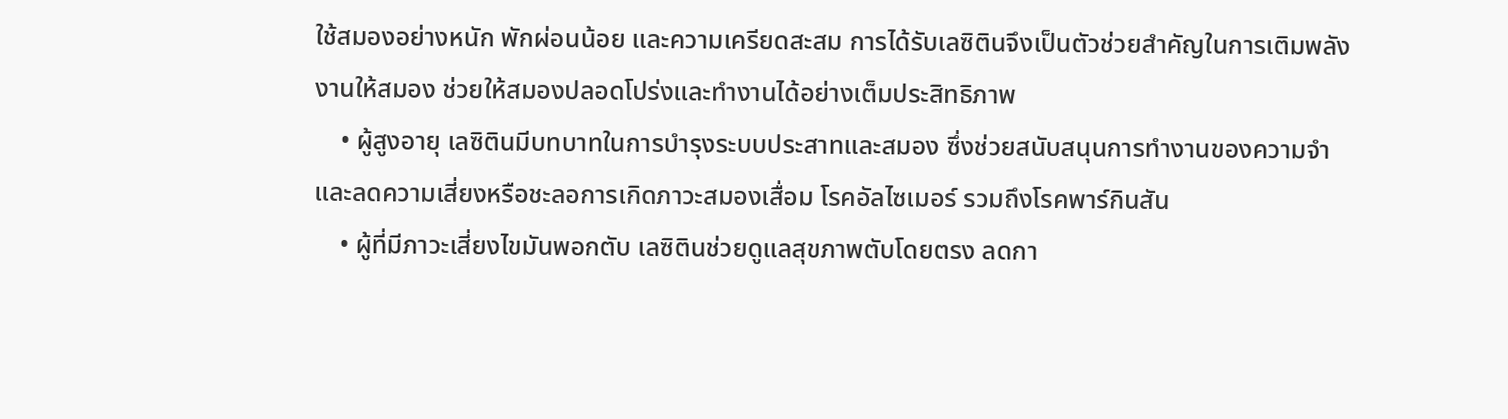ใช้สมองอย่างหนัก พักผ่อนน้อย และความเครียดสะสม การได้รับเลซิตินจึงเป็นตัวช่วยสำคัญในการเติมพลังงานให้สมอง ช่วยให้สมองปลอดโปร่งและทำงานได้อย่างเต็มประสิทธิภาพ
    • ผู้สูงอายุ เลซิตินมีบทบาทในการบำรุงระบบประสาทและสมอง ซึ่งช่วยสนับสนุนการทำงานของความจำและลดความเสี่ยงหรือชะลอการเกิดภาวะสมองเสื่อม โรคอัลไซเมอร์ รวมถึงโรคพาร์กินสัน
    • ผู้ที่มีภาวะเสี่ยงไขมันพอกตับ เลซิตินช่วยดูแลสุขภาพตับโดยตรง ลดกา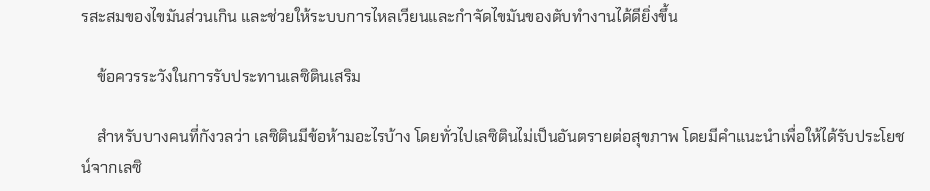รสะสมของไขมันส่วนเกิน และช่วยให้ระบบการไหลเวียนและกำจัดไขมันของตับทำงานได้ดียิ่งขึ้น

    ข้อควรระวังในการรับประทานเลซิตินเสริม

    สำหรับบางคนที่กังวลว่า เลซิตินมีข้อห้ามอะไรบ้าง โดยทั่วไปเลซิตินไม่เป็นอันตรายต่อสุขภาพ โดยมีคำแนะนำเพื่อให้ได้รับประโยชน์จากเลซิ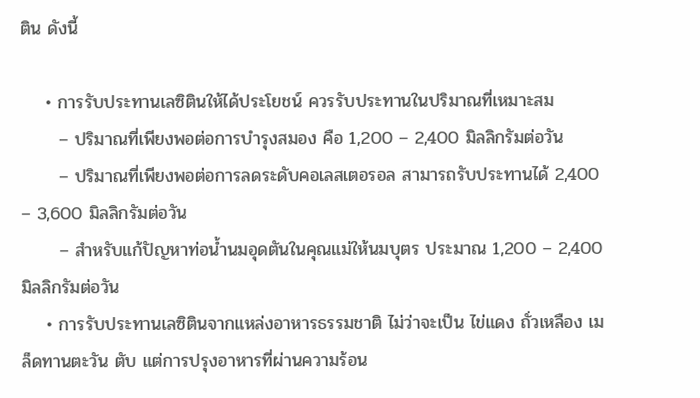ติน ดังนี้

    • การรับประทานเลซิตินให้ได้ประโยชน์ ควรรับประทานในปริมาณที่เหมาะสม
      – ปริมาณที่เพียงพอต่อการบำรุงสมอง คือ 1,200 – 2,400 มิลลิกรัมต่อวัน
      – ปริมาณที่เพียงพอต่อการลดระดับคอเลสเตอรอล สามารถรับประทานได้ 2,400 – 3,600 มิลลิกรัมต่อวัน
      – สำหรับแก้ปัญหาท่อน้ำนมอุดตันในคุณแม่ให้นมบุตร ประมาณ 1,200 – 2,400 มิลลิกรัมต่อวัน
    • การรับประทานเลซิตินจากแหล่งอาหารธรรมชาติ ไม่ว่าจะเป็น ไข่แดง ถั่วเหลือง เมล็ดทานตะวัน ตับ แต่การปรุงอาหารที่ผ่านความร้อน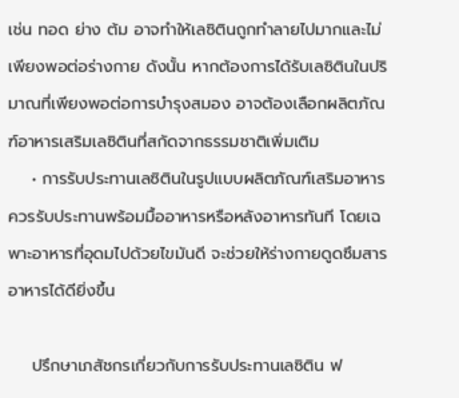เช่น ทอด ย่าง ต้ม อาจทำให้เลซิตินถูกทำลายไปมากและไม่เพียงพอต่อร่างกาย ดังนั้น หากต้องการได้รับเลซิตินในปริมาณที่เพียงพอต่อการบำรุงสมอง อาจต้องเลือกผลิตภัณฑ์อาหารเสริมเลซิตินที่สกัดจากธรรมชาติเพิ่มเติม
    • การรับประทานเลซิตินในรูปแบบผลิตภัณฑ์เสริมอาหาร ควรรับประทานพร้อมมื้ออาหารหรือหลังอาหารทันที โดยเฉพาะอาหารที่อุดมไปด้วยไขมันดี จะช่วยให้ร่างกายดูดซึมสารอาหารได้ดียิ่งขึ้น

    ปรึกษาเภสัชกรเกี่ยวกับการรับประทานเลซิติน ฟ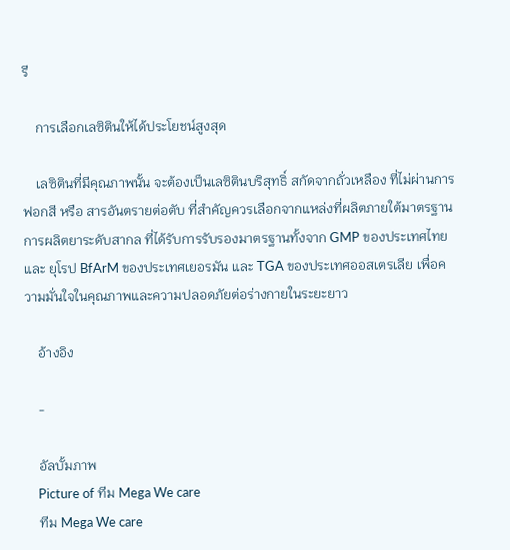รี

    การเลือกเลซิตินให้ได้ประโยชน์สูงสุด

    เลซิตินที่มีคุณภาพนั้น จะต้องเป็นเลซิตินบริสุทธิ์ สกัดจากถั่วเหลือง ที่ไม่ผ่านการฟอกสี หรือ สารอันตรายต่อตับ ที่สำคัญควรเลือกจากแหล่งที่ผลิตภายใต้มาตรฐานการผลิตยาระดับสากล ที่ได้รับการรับรองมาตรฐานทั้งจาก GMP ของประเทศไทย และ ยุโรป BfArM ของประเทศเยอรมัน และ TGA ของประเทศออสเตรเลีย เพื่อความมั่นใจในคุณภาพและความปลอดภัยต่อร่างกายในระยะยาว

    อ้างอิง

    -

    อัลบั้มภาพ
    Picture of ทีม Mega We care
    ทีม Mega We care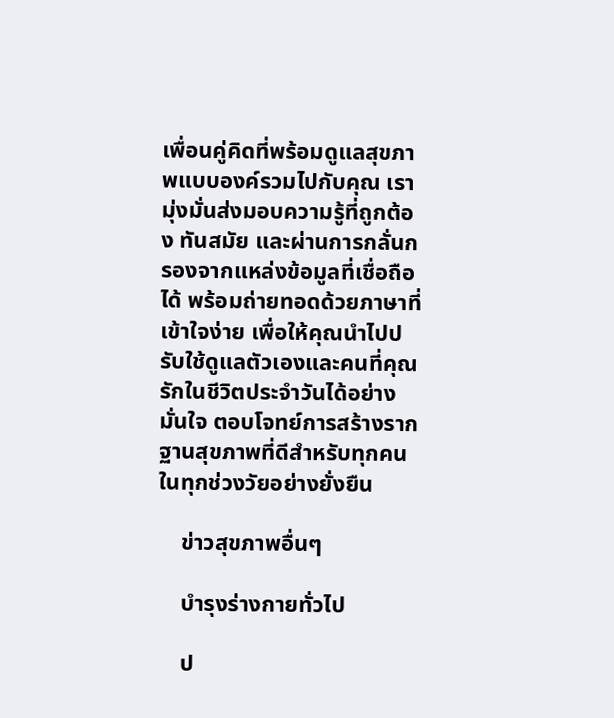เพื่อนคู่คิดที่พร้อมดูแลสุขภาพแบบองค์รวมไปกับคุณ เรามุ่งมั่นส่งมอบความรู้ที่ถูกต้อง ทันสมัย และผ่านการกลั่นกรองจากแหล่งข้อมูลที่เชื่อถือได้ พร้อมถ่ายทอดด้วยภาษาที่เข้าใจง่าย เพื่อให้คุณนำไปปรับใช้ดูแลตัวเองและคนที่คุณรักในชีวิตประจำวันได้อย่างมั่นใจ ตอบโจทย์การสร้างรากฐานสุขภาพที่ดีสำหรับทุกคนในทุกช่วงวัยอย่างยั่งยืน

    ข่าวสุขภาพอื่นๆ

    บำรุงร่างกายทั่วไป

    ป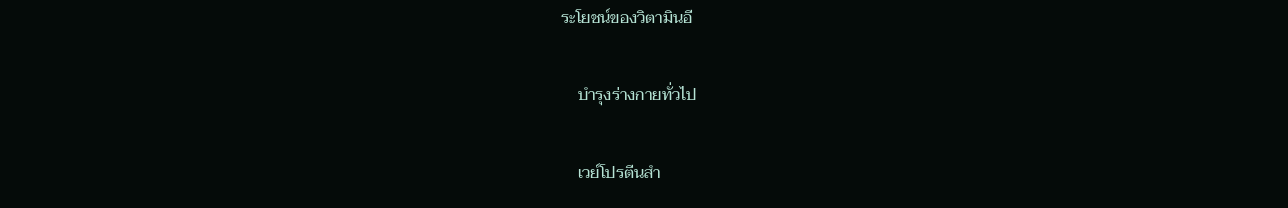ระโยชน์ของวิตามินอี

    บำรุงร่างกายทั่วไป

    เวย์โปรตีนสำ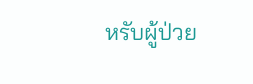หรับผู้ป่วย